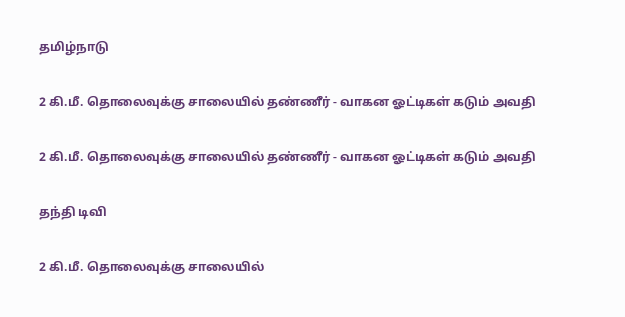தமிழ்நாடு

2 கி.மீ. தொலைவுக்கு சாலையில் தண்ணீர் - வாகன ஓட்டிகள் கடும் அவதி

2 கி.மீ. தொலைவுக்கு சாலையில் தண்ணீர் - வாகன ஓட்டிகள் கடும் அவதி

தந்தி டிவி

2 கி.மீ. தொலைவுக்கு சாலையில்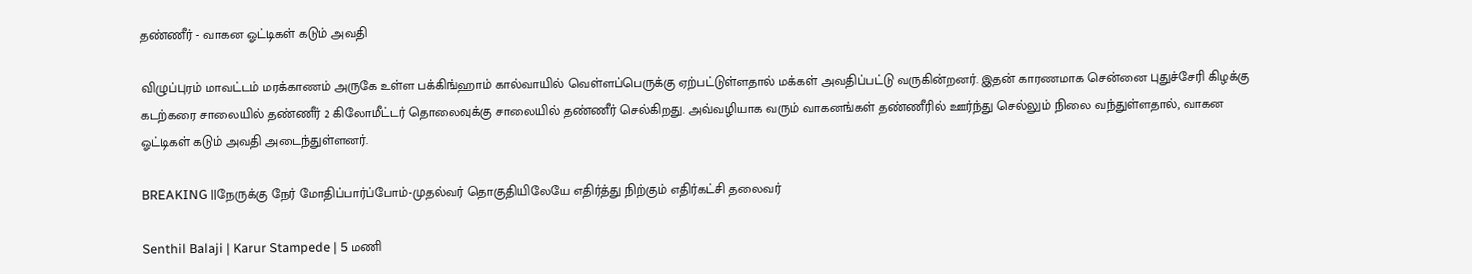தண்ணீர் - வாகன ஓட்டிகள் கடும் அவதி

விழுப்புரம் மாவட்டம் மரக்காணம் அருகே உள்ள பக்கிங்ஹாம் கால்வாயில் வெள்ளப்பெருக்கு ஏற்பட்டுள்ளதால் மக்கள் அவதிப்பட்டு வருகின்றனர். இதன் காரணமாக சென்னை புதுச்சேரி கிழக்கு கடற்கரை சாலையில் தண்ணீர் 2 கிலோமீட்டர் தொலைவுக்கு சாலையில் தண்ணீர் செல்கிறது. அவ்வழியாக வரும் வாகனங்கள் தண்ணீரில் ஊர்ந்து செல்லும் நிலை வந்துள்ளதால், வாகன ஓட்டிகள் கடும் அவதி அடைந்துள்ளனர்.

BREAKING ||நேருக்கு நேர் மோதிப்பார்ப்போம்-முதல்வர் தொகுதியிலேயே எதிர்த்து நிற்கும் எதிர்கட்சி தலைவர்

Senthil Balaji | Karur Stampede | 5 மணி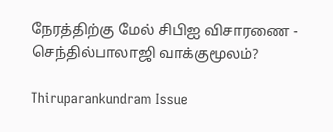நேரத்திற்கு மேல் சிபிஐ விசாரணை - செந்தில்பாலாஜி வாக்குமூலம்?

Thiruparankundram Issue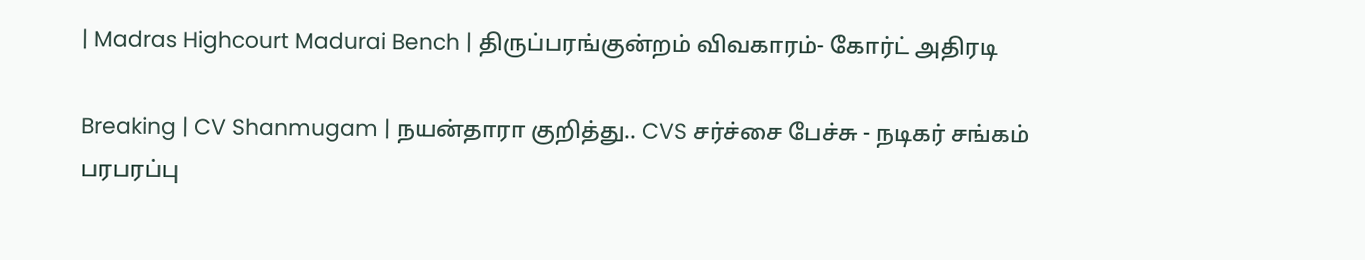| Madras Highcourt Madurai Bench | திருப்பரங்குன்றம் விவகாரம்- கோர்ட் அதிரடி

Breaking | CV Shanmugam | நயன்தாரா குறித்து.. CVS சர்ச்சை பேச்சு - நடிகர் சங்கம் பரபரப்பு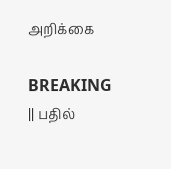அறிக்கை

BREAKING || பதில்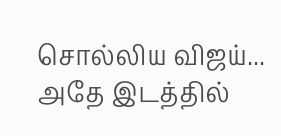சொல்லிய விஜய்... அதே இடத்தில்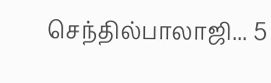செந்தில்பாலாஜி... 5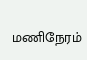மணிநேரம்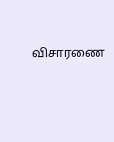விசாரணை